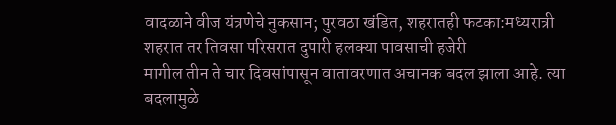वादळाने वीज यंत्रणेचे नुकसान; पुरवठा खंडित, शहरातही फटका:मध्यरात्री शहरात तर तिवसा परिसरात दुपारी हलक्या पावसाची हजेरी
मागील तीन ते चार दिवसांपासून वातावरणात अचानक बदल झाला आहे. त्या बदलामुळे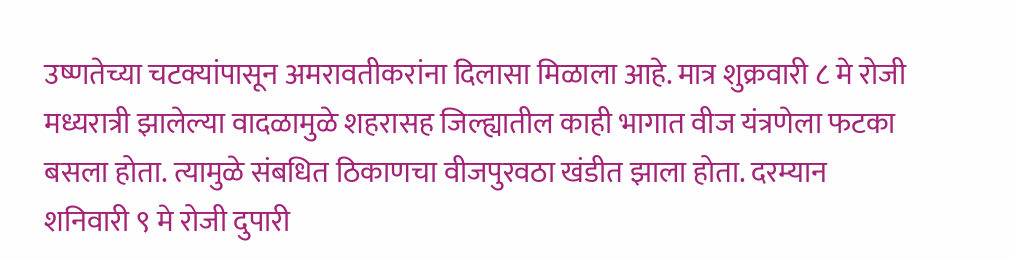उष्णतेच्या चटक्यांपासून अमरावतीकरांना दिलासा मिळाला आहे. मात्र शुक्रवारी ८ मे रोजी मध्यरात्री झालेल्या वादळामुळे शहरासह जिल्ह्यातील काही भागात वीज यंत्रणेला फटका बसला होता. त्यामुळे संबधित ठिकाणचा वीजपुरवठा खंडीत झाला होता. दरम्यान शनिवारी ९ मे रोजी दुपारी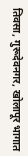तिवसा, गुरूदेवनगर, खोलापूर भागात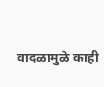वादळामुळे काही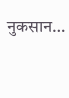नुकसान…